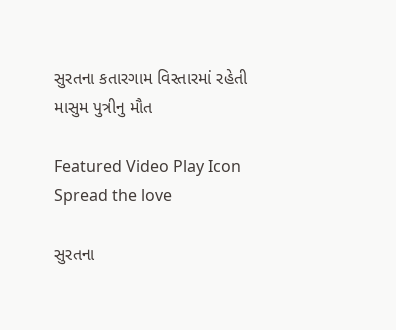સુરતના કતારગામ વિસ્તારમાં રહેતી માસુમ પુત્રીનુ મૌત

Featured Video Play Icon
Spread the love

સુરતના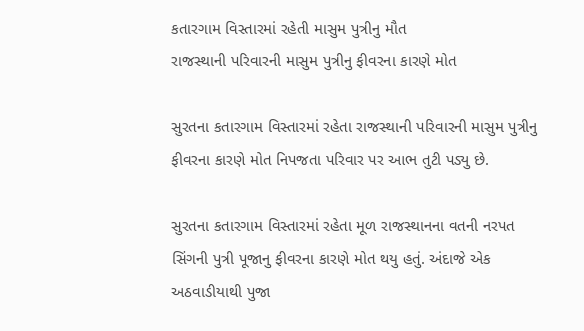કતારગામ વિસ્તારમાં રહેતી માસુમ પુત્રીનુ મૌત
રાજસ્થાની પરિવારની માસુમ પુત્રીનુ ફીવરના કારણે મોત

સુરતના કતારગામ વિસ્તારમાં રહેતા રાજસ્થાની પરિવારની માસુમ પુત્રીનુ ફીવરના કારણે મોત નિપજતા પરિવાર પર આભ તુટી પડ્યુ છે.

સુરતના કતારગામ વિસ્તારમાં રહેતા મૂળ રાજસ્થાનના વતની નરપત સિંગની પુત્રી પૂજાનુ ફીવરના કારણે મોત થયુ હતું. અંદાજે એક  અઠવાડીયાથી પુજા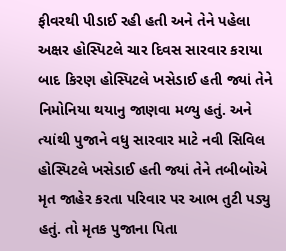ફીવરથી પીડાઈ રહી હતી અને તેને પહેલા અક્ષર હોસ્પિટલે ચાર દિવસ સારવાર કરાયા બાદ કિરણ હોસ્પિટલે ખસેડાઈ હતી જ્યાં તેને નિમોનિયા થયાનુ જાણવા મળ્યુ હતું. અને ત્યાંથી પુજાને વધુ સારવાર માટે નવી સિવિલ હોસ્પિટલે ખસેડાઈ હતી જ્યાં તેને તબીબોએ મૃત જાહેર કરતા પરિવાર પર આભ તુટી પડ્યુ હતું. તો મૃતક પુજાના પિતા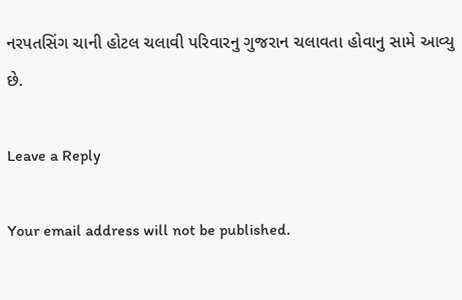નરપતસિંગ ચાની હોટલ ચલાવી પરિવારનુ ગુજરાન ચલાવતા હોવાનુ સામે આવ્યુ છે.

Leave a Reply

Your email address will not be published.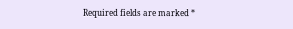Required fields are marked *